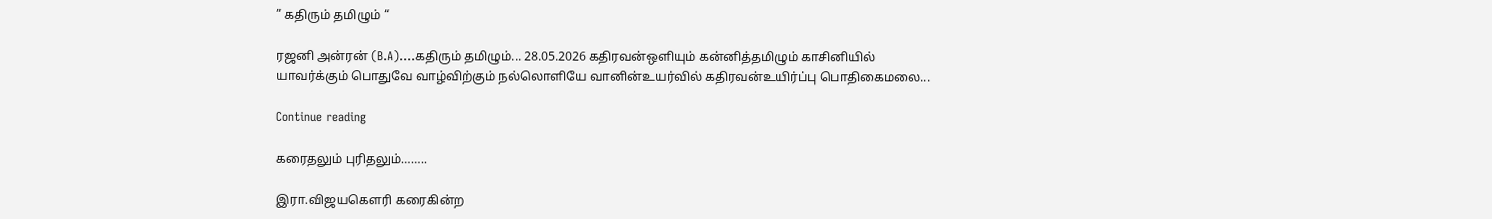” கதிரும் தமிழும் “

ரஜனி அன்ரன் (B.A)....கதிரும் தமிழும்... 28.05.2026 கதிரவன்ஒளியும் கன்னித்தமிழும் காசினியில் யாவர்க்கும் பொதுவே வாழ்விற்கும் நல்லொளியே வானின்உயர்வில் கதிரவன்உயிர்ப்பு பொதிகைமலை...

Continue reading

கரைதலும் புரிதலும்……..

இரா.விஜயகௌரி கரைகின்ற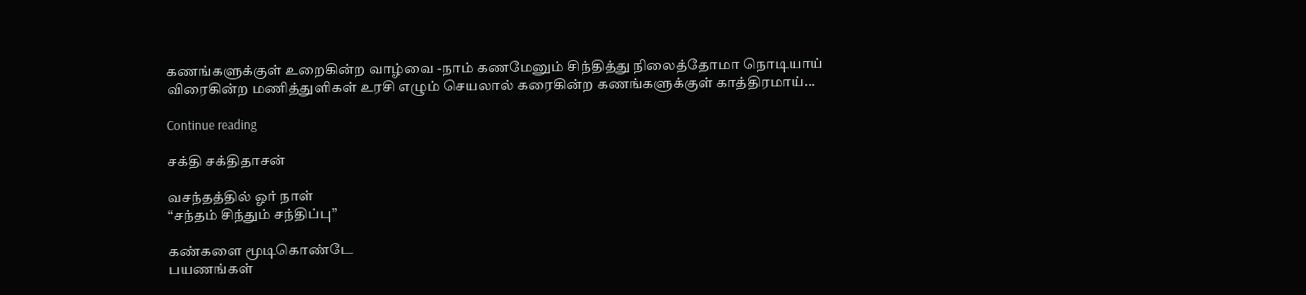கணங்களுக்குள் உறைகின்ற வாழ்வை -நாம் கணமேனும் சிந்தித்து நிலைத்தோமா நொடியாய் விரைகின்ற மணித்துளிகள் உரசி எழும் செயலால் கரைகின்ற கணங்களுக்குள் காத்திரமாய்...

Continue reading

சக்தி சக்திதாசன்

வசந்தத்தில் ஓர் நாள்
“சந்தம் சிந்தும் சந்திப்பு”

கண்களை மூடிகொண்டே
பயணங்கள்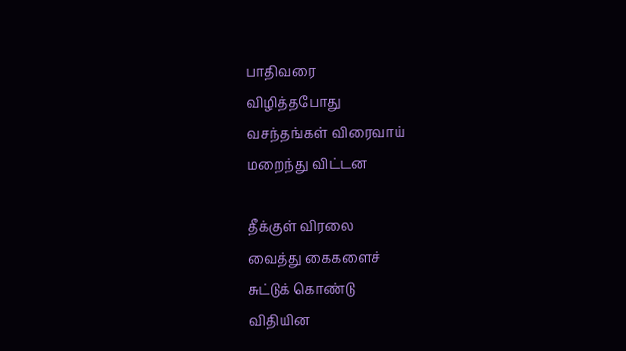பாதிவரை
விழித்தபோது
வசந்தங்கள் விரைவாய்
மறைந்து விட்டன

தீக்குள் விரலை
வைத்து கைகளைச்
சுட்டுக் கொண்டு
விதியின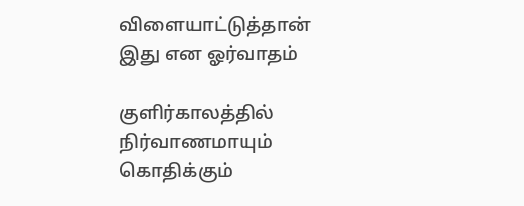விளையாட்டுத்தான்
இது என ஓர்வாதம்

குளிர்காலத்தில்
நிர்வாணமாயும்
கொதிக்கும்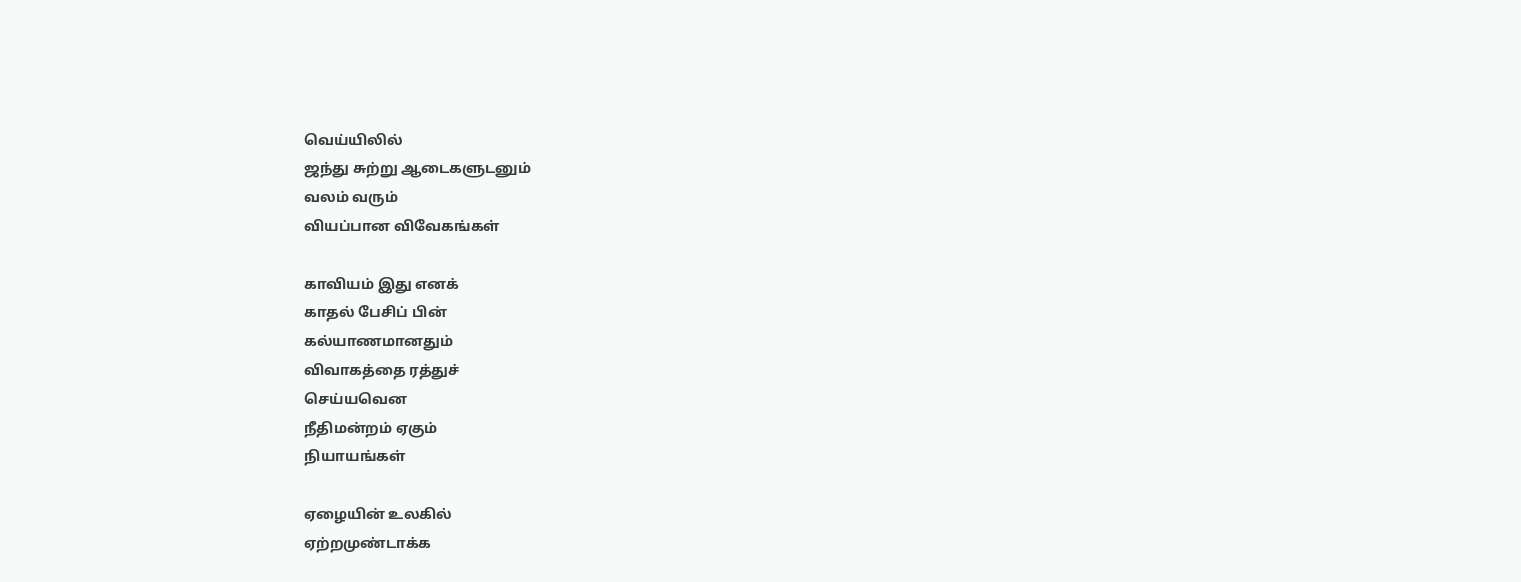வெய்யிலில்
ஜந்து சுற்று ஆடைகளுடனும்
வலம் வரும்
வியப்பான விவேகங்கள்

காவியம் இது எனக்
காதல் பேசிப் பின்
கல்யாணமானதும்
விவாகத்தை ரத்துச்
செய்யவென
நீதிமன்றம் ஏகும்
நியாயங்கள்

ஏழையின் உலகில்
ஏற்றமுண்டாக்க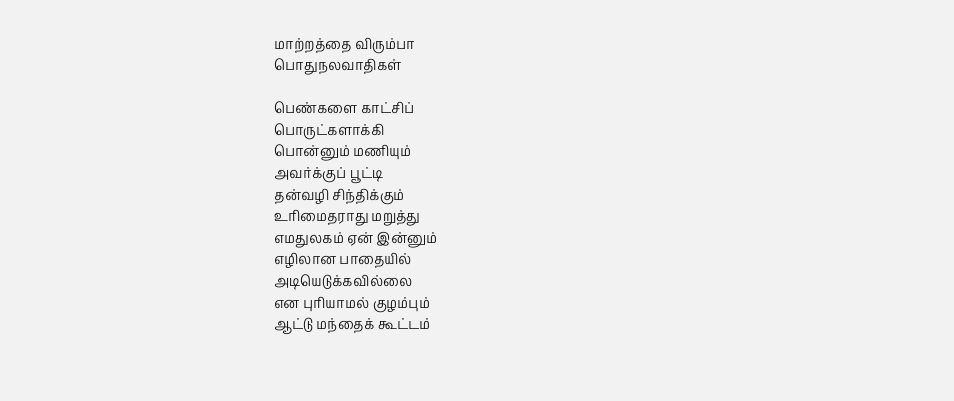மாற்றத்தை விரும்பா
பொதுநலவாதிகள்

பெண்களை காட்சிப்
பொருட்களாக்கி
பொன்னும் மணியும்
அவர்க்குப் பூட்டி
தன்வழி சிந்திக்கும்
உரிமைதராது மறுத்து
எமதுலகம் ஏன் இன்னும்
எழிலான பாதையில்
அடியெடுக்கவில்லை
என புரியாமல் குழம்பும்
ஆட்டு மந்தைக் கூட்டம்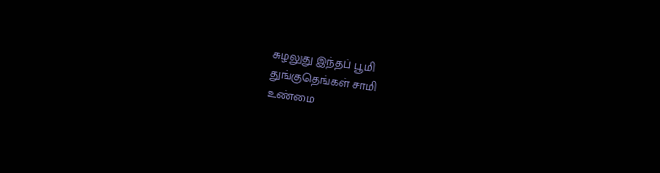சுழலுது இந்தப் பூமி
துங்குதெங்கள் சாமி
உண்மை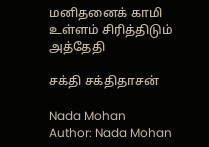மனிதனைக் காமி
உள்ளம் சிரித்திடும் அத்தேதி

சக்தி சக்திதாசன்

Nada Mohan
Author: Nada Mohan